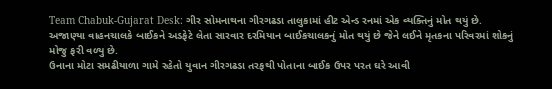Team Chabuk-Gujarat Desk: ગીર સોમનાથના ગીરગઢડા તાલુકામાં હીટ એન્ડ રનમાં એક વ્યક્તિનું મોત થયું છે. અજાણ્યા વાહનચાલકે બાઈકને અડફેટે લેતા સારવાર દરમિયાન બાઈકચાલકનું મોત થયું છે જેને લઈને મૃતકના પરિવરમાં શોકનું મોજુ ફરી વળ્યુ છે.
ઉનાના મોટા સમઢીયાળા ગામે રહેતો યુવાન ગીરગઢડા તરફથી પોતાના બાઈક ઉપર પરત ઘરે આવી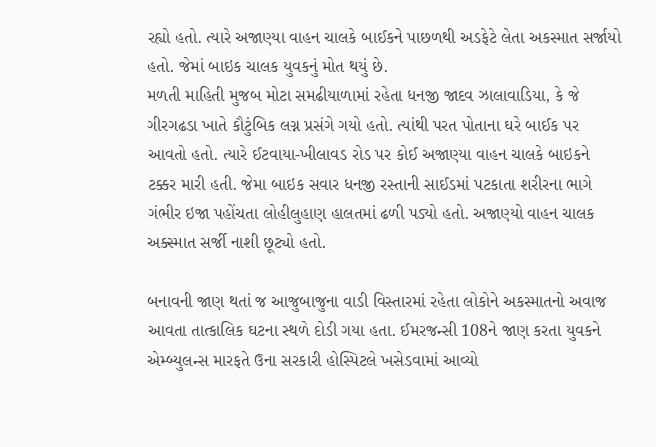રહ્યો હતો. ત્યારે અજાણ્યા વાહન ચાલકે બાઈકને પાછળથી અડફેટે લેતા અકસ્માત સર્જાયો હતો. જેમાં બાઇક ચાલક યુવકનું મોત થયું છે.
મળતી માહિતી મુજબ મોટા સમઢીયાળામાં રહેતા ધનજી જાદવ ઝાલાવાડિયા, કે જે ગીરગઢડા ખાતે કૌટુંબિક લગ્ન પ્રસંગે ગયો હતો. ત્યાંથી પરત પોતાના ઘરે બાઈક પર આવતો હતો. ત્યારે ઈટવાયા-ખીલાવડ રોડ પર કોઈ અજાણ્યા વાહન ચાલકે બાઇકને ટક્કર મારી હતી. જેમા બાઇક સવાર ધનજી રસ્તાની સાઈડમાં પટકાતા શરીરના ભાગે ગંભીર ઇજા પહોંચતા લોહીલુહાણ હાલતમાં ઢળી પડ્યો હતો. અજાણ્યો વાહન ચાલક અક્સ્માત સર્જી નાશી છૂટ્યો હતો.

બનાવની જાણ થતાં જ આજુબાજુના વાડી વિસ્તારમાં રહેતા લોકોને અકસ્માતનો અવાજ આવતા તાત્કાલિક ઘટના સ્થળે દોડી ગયા હતા. ઈમરજન્સી 108ને જાણ કરતા યુવકને એમ્બ્યુલન્સ મારફતે ઉના સરકારી હોસ્પિટલે ખસેડવામાં આવ્યો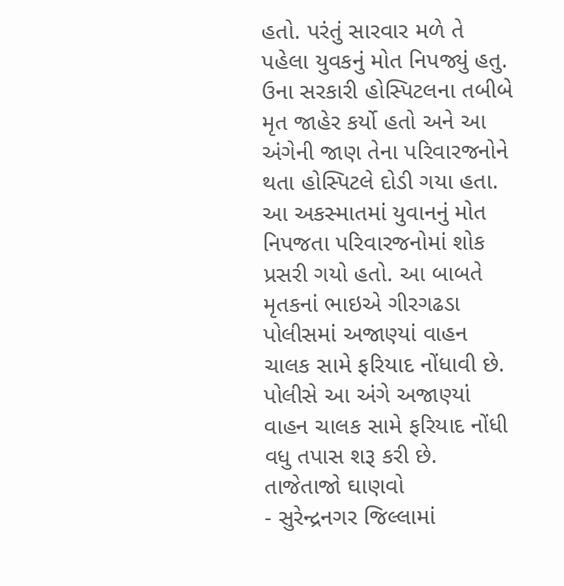હતો. પરંતું સારવાર મળે તે પહેલા યુવકનું મોત નિપજ્યું હતુ.
ઉના સરકારી હોસ્પિટલના તબીબે મૃત જાહેર કર્યો હતો અને આ અંગેની જાણ તેના પરિવારજનોને થતા હોસ્પિટલે દોડી ગયા હતા. આ અકસ્માતમાં યુવાનનું મોત નિપજતા પરિવારજનોમાં શોક પ્રસરી ગયો હતો. આ બાબતે મૃતકનાં ભાઇએ ગીરગઢડા પોલીસમાં અજાણ્યાં વાહન ચાલક સામે ફરિયાદ નોંધાવી છે. પોલીસે આ અંગે અજાણ્યાં વાહન ચાલક સામે ફરિયાદ નોંધી વધુ તપાસ શરૂ કરી છે.
તાજેતાજો ઘાણવો
- સુરેન્દ્રનગર જિલ્લામાં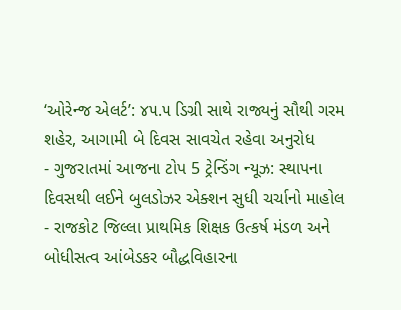‘ઓરેન્જ એલર્ટ’: ૪૫.૫ ડિગ્રી સાથે રાજ્યનું સૌથી ગરમ શહેર, આગામી બે દિવસ સાવચેત રહેવા અનુરોધ
- ગુજરાતમાં આજના ટોપ 5 ટ્રેન્ડિંગ ન્યૂઝ: સ્થાપના દિવસથી લઈને બુલડોઝર એક્શન સુધી ચર્ચાનો માહોલ
- રાજકોટ જિલ્લા પ્રાથમિક શિક્ષક ઉત્કર્ષ મંડળ અને બોધીસત્વ આંબેડકર બૌદ્ધવિહારના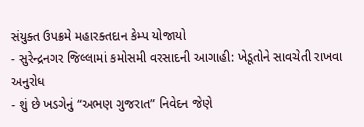સંયુક્ત ઉપક્રમે મહારક્તદાન કેમ્પ યોજાયો
- સુરેન્દ્રનગર જિલ્લામાં કમોસમી વરસાદની આગાહી: ખેડૂતોને સાવચેતી રાખવા અનુરોધ
- શું છે ખડગેનું “અભણ ગુજરાત” નિવેદન જેણે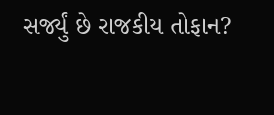સર્જ્યું છે રાજકીય તોફાન?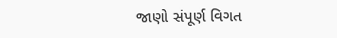જાણો સંપૂર્ણ વિગત